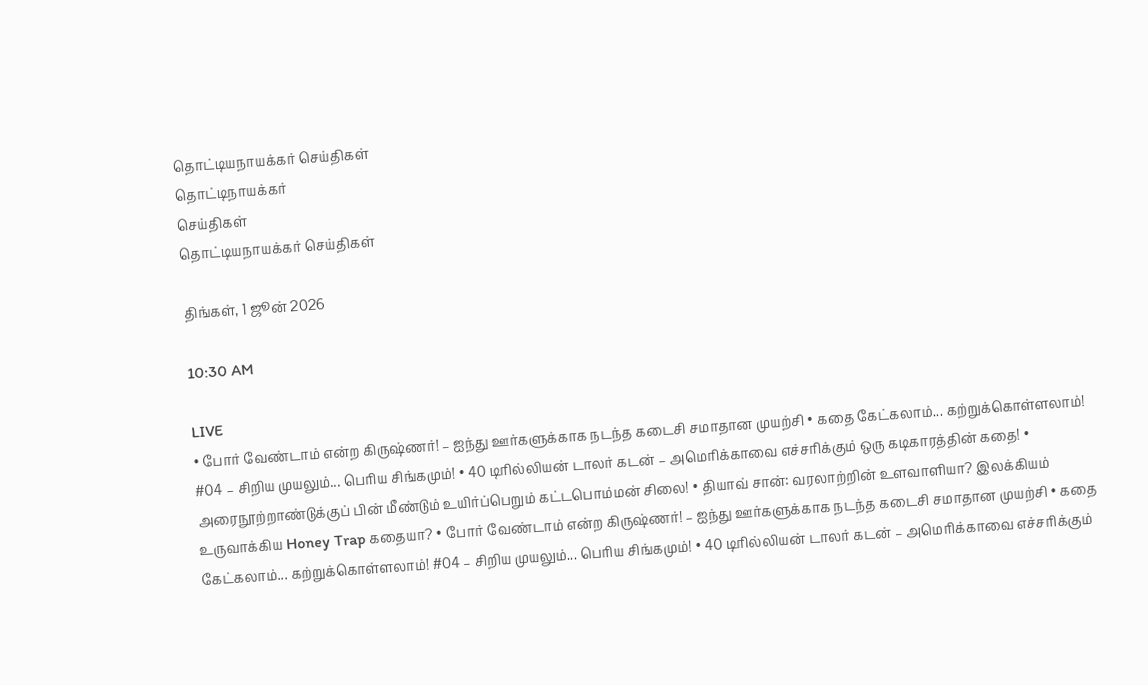தொட்டியநாயக்கர் செய்திகள்
தொட்டிநாயக்கர்
செய்திகள்
தொட்டியநாயக்கர் செய்திகள்

திங்கள், 1 ஜூன் 2026

10:30 AM

LIVE
• போர் வேண்டாம் என்ற கிருஷ்ணர்! – ஐந்து ஊர்களுக்காக நடந்த கடைசி சமாதான முயற்சி • கதை கேட்கலாம்... கற்றுக்கொள்ளலாம்! #04 – சிறிய முயலும்... பெரிய சிங்கமும்! • 40 டிரில்லியன் டாலர் கடன் – அமெரிக்காவை எச்சரிக்கும் ஒரு கடிகாரத்தின் கதை! • அரைநூற்றாண்டுக்குப் பின் மீண்டும் உயிர்ப்பெறும் கட்டபொம்மன் சிலை! • தியாவ் சான்: வரலாற்றின் உளவாளியா? இலக்கியம் உருவாக்கிய Honey Trap கதையா? • போர் வேண்டாம் என்ற கிருஷ்ணர்! – ஐந்து ஊர்களுக்காக நடந்த கடைசி சமாதான முயற்சி • கதை கேட்கலாம்... கற்றுக்கொள்ளலாம்! #04 – சிறிய முயலும்... பெரிய சிங்கமும்! • 40 டிரில்லியன் டாலர் கடன் – அமெரிக்காவை எச்சரிக்கும்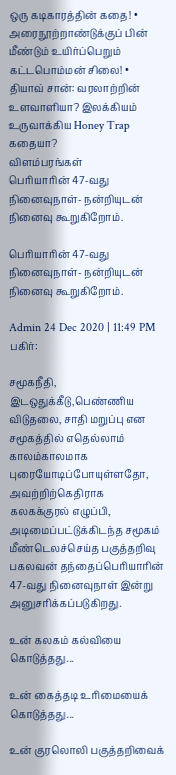ஒரு கடிகாரத்தின் கதை! • அரைநூற்றாண்டுக்குப் பின் மீண்டும் உயிர்ப்பெறும் கட்டபொம்மன் சிலை! • தியாவ் சான்: வரலாற்றின் உளவாளியா? இலக்கியம் உருவாக்கிய Honey Trap கதையா?
விளம்பரங்கள்
பெரியாரின் 47-வது நினைவுநாள்- நன்றியுடன் நினைவு கூறுகிறோம்.

பெரியாரின் 47-வது நினைவுநாள்- நன்றியுடன் நினைவு கூறுகிறோம்.

Admin 24 Dec 2020 | 11:49 PM
பகிர்:

சமூகநீதி, இடஒதுக்கீடு,பெண்ணிய விடுதலை, சாதி மறுப்பு என சமூகத்தில் எதெல்லாம் காலம்காலமாக புரையோடிப்போயுள்ளதோ, அவற்றிற்கெதிராக கலகக்குரல் எழுப்பி, அடிமைப்பட்டுக்கிடந்த சமூகம் மீண்டெலச்செய்த பகுத்தறிவு பகலவன் தந்தைப்பெரியாரின் 47-வது நினைவுநாள் இன்று அனுசரிக்கப்படுகிறது.

உன் கலகம் கல்வியை கொடுத்தது...

உன் கைத்தடி உரிமையைக் கொடுத்தது...

உன் குரலொலி பகுத்தறிவைக்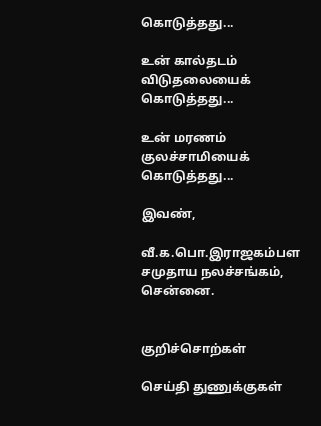கொடுத்தது...

உன் கால்தடம் விடுதலையைக் கொடுத்தது...

உன் மரணம் குலச்சாமியைக் கொடுத்தது...

இவண்,

வீ.க.பொ.இராஜகம்பள சமுதாய நலச்சங்கம், சென்னை.


குறிச்சொற்கள்

செய்தி துணுக்குகள்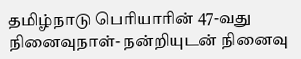தமிழ்நாடு பெரியாரின் 47-வது நினைவுநாள்- நன்றியுடன் நினைவு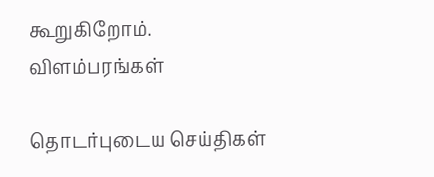கூறுகிறோம்.
விளம்பரங்கள்

தொடர்புடைய செய்திகள்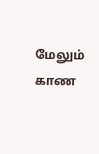மேலும் காண